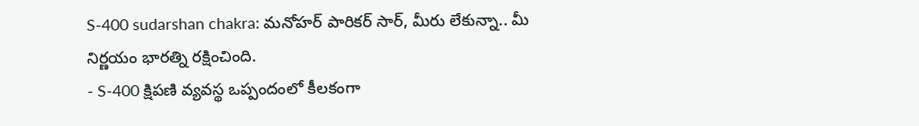S-400 sudarshan chakra: మనోహర్ పారికర్ సార్, మీరు లేకున్నా.. మీ నిర్ణయం భారత్ని రక్షించింది.
- S-400 క్షిపణి వ్యవస్థ ఒప్పందంలో కీలకంగా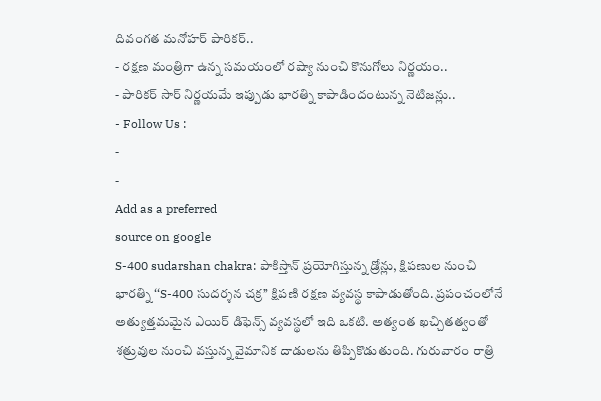దివంగత మనోహర్ పారికర్..
- రక్షణ మంత్రిగా ఉన్న సమయంలో రష్యా నుంచి కొనుగోలు నిర్ణయం..
- పారికర్ సార్ నిర్ణయమే ఇప్పుడు భారత్ని కాపాడిందంటున్న నెటిజన్లు..
- Follow Us :
-
-
Add as a preferred
source on google
S-400 sudarshan chakra: పాకిస్తాన్ ప్రయోగిస్తున్న డ్రోన్లు, క్షిపణుల నుంచి భారత్ని ‘‘S-400 సుదర్శన చక్ర’’ క్షిపణి రక్షణ వ్యవస్థ కాపాడుతోంది. ప్రపంచంలోనే అత్యుత్తమమైన ఎయిర్ డిఫెన్స్ వ్యవస్థలో ఇది ఒకటి. అత్యంత ఖచ్చితత్వంతో శత్రువుల నుంచి వస్తున్న వైమానిక దాడులను తిప్పికొడుతుంది. గురువారం రాత్రి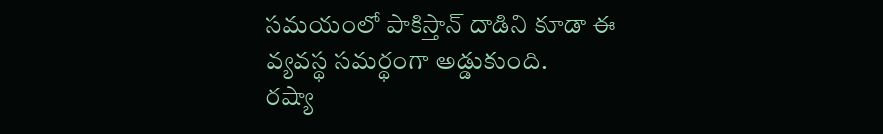సమయంలో పాకిస్తాన్ దాడిని కూడా ఈ వ్యవస్థ సమర్థంగా అడ్డుకుంది.
రష్యా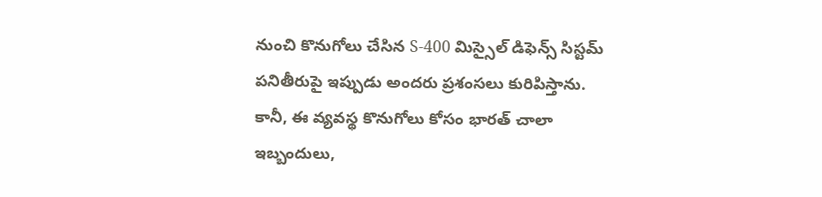నుంచి కొనుగోలు చేసిన S-400 మిస్సైల్ డిఫెన్స్ సిస్టమ్ పనితీరుపై ఇప్పుడు అందరు ప్రశంసలు కురిపిస్తాను. కానీ, ఈ వ్యవస్థ కొనుగోలు కోసం భారత్ చాలా ఇబ్బందులు,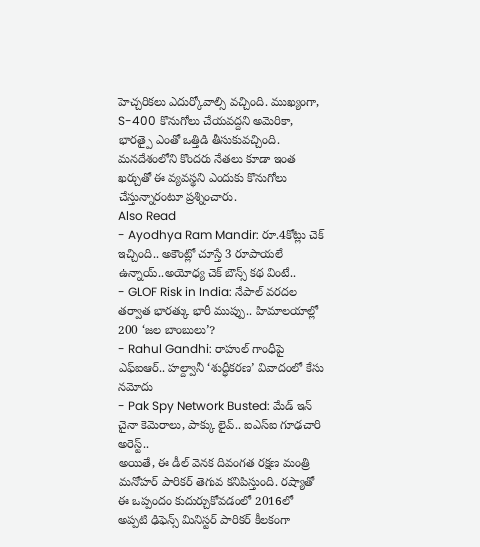హెచ్చరికలు ఎదుర్కోవాల్సి వచ్చింది. ముఖ్యంగా, S-400 కొనుగోలు చేయవద్దని అమెరికా, భారత్పై ఎంతో ఒత్తిడి తీసుకువచ్చింది. మనదేశంలోని కొందరు నేతలు కూడా ఇంత ఖర్చుతో ఈ వ్యవస్థని ఎందుకు కొనుగోలు చేస్తున్నారంటూ ప్రశ్నించారు.
Also Read
- Ayodhya Ram Mandir: రూ.4కోట్లు చెక్ ఇచ్చింది.. అకౌంట్లో చూస్తే 3 రూపాయలే ఉన్నాయ్..అయోధ్య చెక్ బౌన్స్ కథ వింటే..
- GLOF Risk in India: నేపాల్ వరదల తర్వాత భారత్కు భారీ ముప్పు.. హిమాలయాల్లో 200 ‘జల బాంబులు’?
- Rahul Gandhi: రాహుల్ గాంధీపై ఎఫ్ఐఆర్.. హల్ద్వానీ ‘శుద్ధీకరణ’ వివాదంలో కేసు నమోదు
- Pak Spy Network Busted: మేడ్ ఇన్ చైనా కెమెరాలు, పాక్కు లైవ్.. ఐఎస్ఐ గూఢచారి అరెస్ట్..
అయితే, ఈ డీల్ వెనక దివంగత రక్షణ మంత్రి మనోహర్ పారికర్ తెగువ కనిపిస్తుంది. రష్యాతో ఈ ఒప్పందం కుదుర్చుకోవడంలో 2016లో అప్పటి ఢిఫెన్స్ మినిస్టర్ పారికర్ కీలకంగా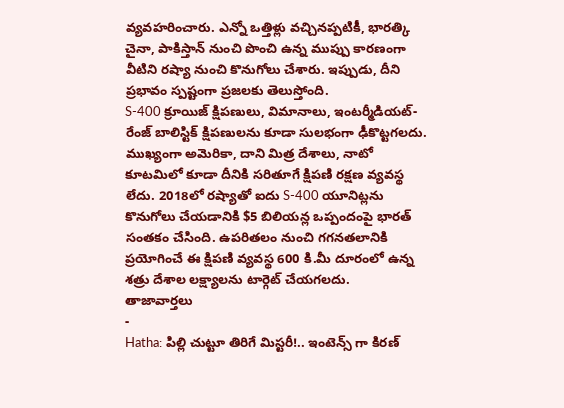వ్యవహరించారు. ఎన్నో ఒత్తిళ్లు వచ్చినప్పటికీ, భారత్కి చైనా, పాకిస్తాన్ నుంచి పొంచి ఉన్న ముప్పు కారణంగా వీటిని రష్యా నుంచి కొనుగోలు చేశారు. ఇప్పుడు, దీని ప్రభావం స్పష్టంగా ప్రజలకు తెలుస్తోంది.
S-400 క్రూయిజ్ క్షిపణులు, విమానాలు, ఇంటర్మీడియట్-రేంజ్ బాలిస్టిక్ క్షిపణులను కూడా సులభంగా ఢీకొట్టగలదు. ముఖ్యంగా అమెరికా, దాని మిత్ర దేశాలు, నాటో కూటమిలో కూడా దీనికి సరితూగే క్షిపణి రక్షణ వ్యవస్థ లేదు. 2018లో రష్యాతో ఐదు S-400 యూనిట్లను కొనుగోలు చేయడానికి $5 బిలియన్ల ఒప్పందంపై భారత్ సంతకం చేసింది. ఉపరితలం నుంచి గగనతలానికి ప్రయోగించే ఈ క్షిపణి వ్యవస్థ 600 కి.మీ దూరంలో ఉన్న శత్రు దేశాల లక్ష్యాలను టార్గెట్ చేయగలదు.
తాజావార్తలు
-
Hatha: పిల్లి చుట్టూ తిరిగే మిస్టరీ!.. ఇంటెన్స్ గా కిరణ్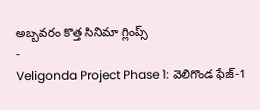అబ్బవరం కొత్త సినిమా గ్లింప్స్
-
Veligonda Project Phase 1: వెలిగొండ ఫేజ్-1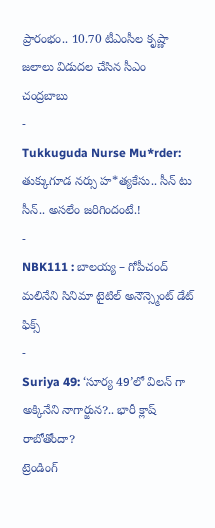ప్రారంభం.. 10.70 టీఎంసీల కృష్ణా జలాలు విడుదల చేసిన సీఎం చంద్రబాబు
-
Tukkuguda Nurse Mu*rder: తుక్కుగూడ నర్సు హ*త్యకేసు.. సీన్ టు సీన్.. అసలేం జరిగిందంటే.!
-
NBK111 : బాలయ్య – గోపీచంద్ మలినేని సినిమా టైటిల్ అనౌన్స్మెంట్ డేట్ ఫిక్స్
-
Suriya 49: ‘సూర్య 49’లో విలన్ గా అక్కినేని నాగార్జున?.. భారీ క్లాష్ రాబోతోందా?
ట్రెండింగ్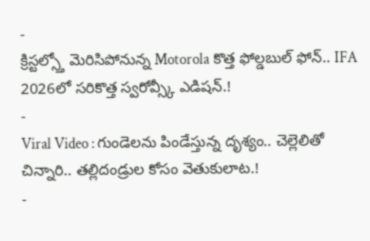-
క్రిస్టల్స్తో మెరిసిపోనున్న Motorola కొత్త ఫోల్డబుల్ ఫోన్.. IFA 2026లో సరికొత్త స్వరోవ్స్కీ ఎడిషన్.!
-
Viral Video : గుండెలను పిండేస్తున్న దృశ్యం.. చెల్లెలితో చిన్నారి.. తల్లిదండ్రుల కోసం వెతుకులాట.!
-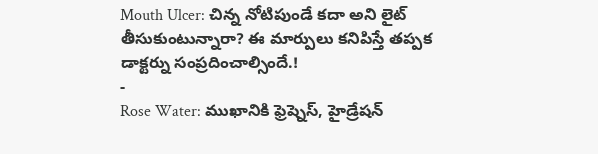Mouth Ulcer: చిన్న నోటిపుండే కదా అని లైట్ తీసుకుంటున్నారా? ఈ మార్పులు కనిపిస్తే తప్పక డాక్టర్ను సంప్రదించాల్సిందే.!
-
Rose Water: ముఖానికి ఫ్రెష్నెస్, హైడ్రేషన్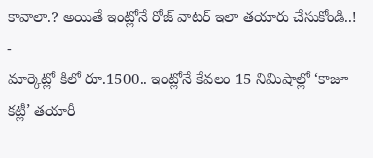కావాలా.? అయితే ఇంట్లోనే రోజ్ వాటర్ ఇలా తయారు చేసుకోండి..!
-
మార్కెట్లో కిలో రూ.1500.. ఇంట్లోనే కేవలం 15 నిమిషాల్లో ‘కాజూ కట్లీ’ తయారీ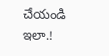చేయండి ఇలా.!